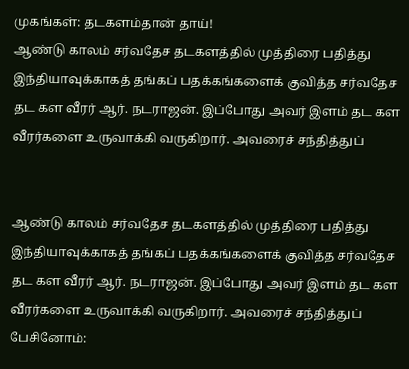முகங்கள்: தடகளம்தான் தாய்!
ஆண்டு காலம் சர்வதேச தடகளத்தில் முத்திரை பதித்து இந்தியாவுக்காகத் தங்கப் பதக்கங்களைக் குவித்த சர்வதேச தட கள வீரர் ஆர். நடராஜன். இப்போது அவர் இளம் தட கள வீரர்களை உருவாக்கி வருகிறார். அவரைச் சந்தித்துப்


ஆண்டு காலம் சர்வதேச தடகளத்தில் முத்திரை பதித்து இந்தியாவுக்காகத் தங்கப் பதக்கங்களைக் குவித்த சர்வதேச தட கள வீரர் ஆர். நடராஜன். இப்போது அவர் இளம் தட கள வீரர்களை உருவாக்கி வருகிறார். அவரைச் சந்தித்துப் பேசினோம்: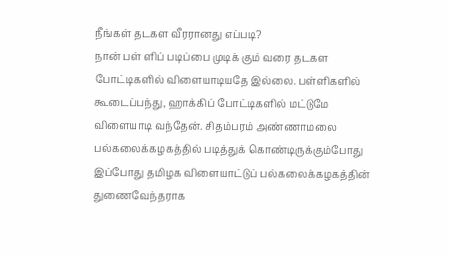நீங்கள் தடகள வீரரானது எப்படி?
நான் பள் ளிப் படிப்பை முடிக் கும் வரை தடகள போட்டிகளில் விளையாடியதே இல்லை. பள்ளிகளில் கூடைப்பந்து, ஹாக்கிப் போட்டிகளில் மட்டுமே விளையாடி வந்தேன். சிதம்பரம் அண்ணாமலை பல்கலைக்கழகத்தில் படித்துக் கொண்டிருக்கும்போது இப்போது தமிழக விளையாட்டுப் பல்கலைக்கழகத்தின் துணைவேந்தராக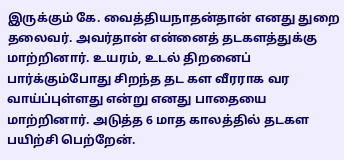இருக்கும் கே. வைத்தியநாதன்தான் எனது துறை தலைவர். அவர்தான் என்னைத் தடகளத்துக்கு மாற்றினார். உயரம், உடல் திறனைப் பார்க்கும்போது சிறந்த தட கள வீரராக வர வாய்ப்புள்ளது என்று எனது பாதையை மாற்றினார். அடுத்த 6 மாத காலத்தில் தடகள பயிற்சி பெற்றேன்.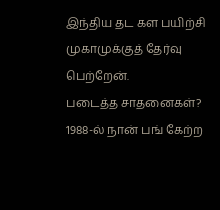இந்திய தட கள பயிற்சி முகாமுக்குத் தேர்வு பெற்றேன்.
படைத்த சாதனைகள்?
1988-ல் நான் பங் கேற்ற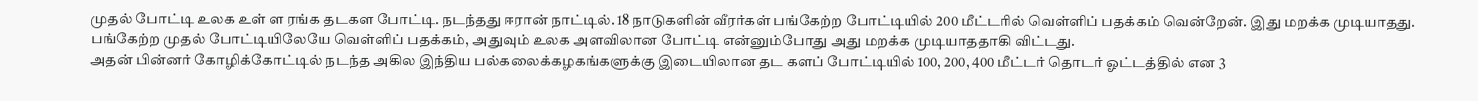முதல் போட்டி உலக உள் ள ரங்க தடகள போட்டி. நடந்தது ஈரான் நாட்டில். 18 நாடுகளின் வீரர்கள் பங்கேற்ற போட்டியில் 200 மீட்டரில் வெள்ளிப் பதக்கம் வென்றேன். இது மறக்க முடியாதது. பங்கேற்ற முதல் போட்டியிலேயே வெள்ளிப் பதக்கம், அதுவும் உலக அளவிலான போட்டி என்னும்போது அது மறக்க முடியாததாகி விட்டது.
அதன் பின்னர் கோழிக்கோட்டில் நடந்த அகில இந்திய பல்கலைக்கழகங்களுக்கு இடையிலான தட களப் போட்டியில் 100, 200, 400 மீட்டர் தொடர் ஓட்டத்தில் என 3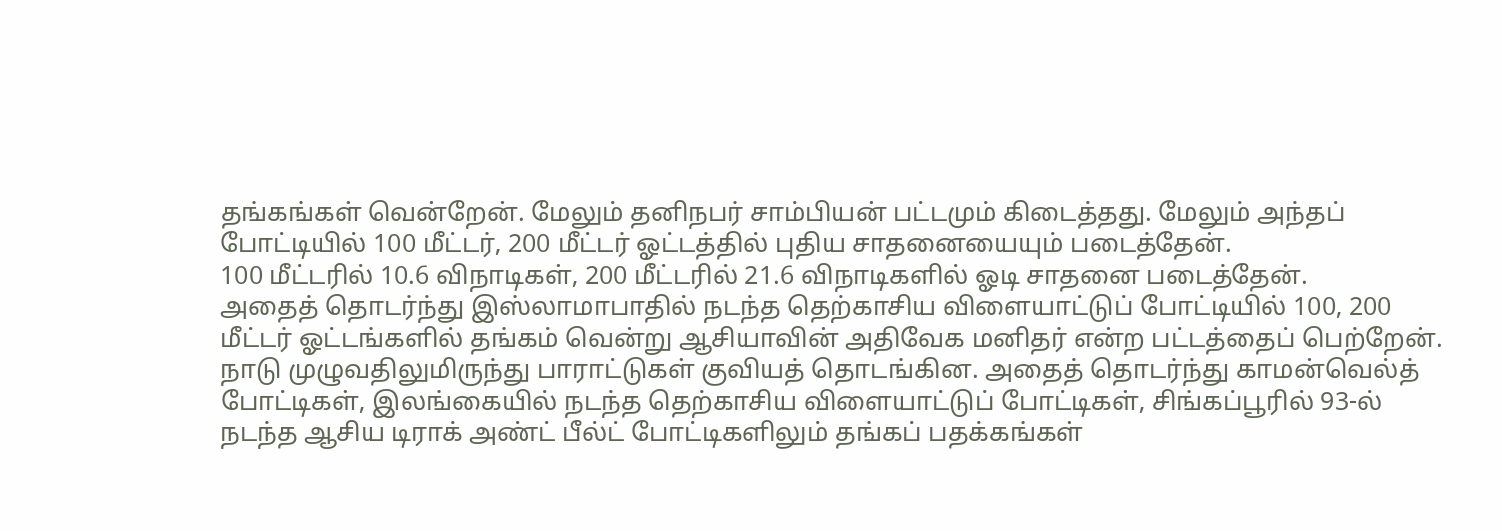தங்கங்கள் வென்றேன். மேலும் தனிநபர் சாம்பியன் பட்டமும் கிடைத்தது. மேலும் அந்தப் போட்டியில் 100 மீட்டர், 200 மீட்டர் ஓட்டத்தில் புதிய சாதனையையும் படைத்தேன்.
100 மீட்டரில் 10.6 விநாடிகள், 200 மீட்டரில் 21.6 விநாடிகளில் ஓடி சாதனை படைத்தேன்.
அதைத் தொடர்ந்து இஸ்லாமாபாதில் நடந்த தெற்காசிய விளையாட்டுப் போட்டியில் 100, 200 மீட்டர் ஓட்டங்களில் தங்கம் வென்று ஆசியாவின் அதிவேக மனிதர் என்ற பட்டத்தைப் பெற்றேன். நாடு முழுவதிலுமிருந்து பாராட்டுகள் குவியத் தொடங்கின. அதைத் தொடர்ந்து காமன்வெல்த் போட்டிகள், இலங்கையில் நடந்த தெற்காசிய விளையாட்டுப் போட்டிகள், சிங்கப்பூரில் 93-ல் நடந்த ஆசிய டிராக் அண்ட் பீல்ட் போட்டிகளிலும் தங்கப் பதக்கங்கள்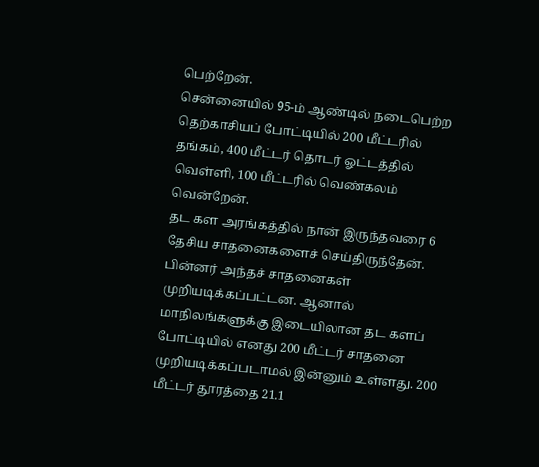பெற்றேன்.
சென்னையில் 95-ம் ஆண்டில் நடைபெற்ற தெற்காசியப் போட்டியில் 200 மீட்டரில் தங்கம், 400 மீட்டர் தொடர் ஓட்டத்தில் வெள்ளி, 100 மீட்டரில் வெண்கலம் வென்றேன்.
தட கள அரங்கத்தில் நான் இருந்தவரை 6 தேசிய சாதனைகளைச் செய்திருந்தேன். பின்னர் அந்தச் சாதனைகள் முறியடிக்கப்பட்டன. ஆனால் மாநிலங்களுக்கு இடையிலான தட களப் போட்டியில் எனது 200 மீட்டர் சாதனை முறியடிக்கப்படாமல் இன்னும் உள்ளது. 200 மீட்டர் தூரத்தை 21.1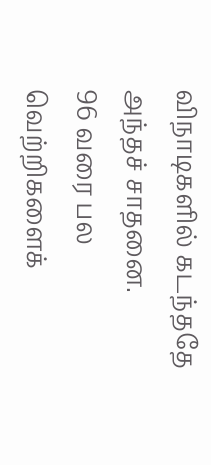விநாடிகளில் கடந்ததே அந்தச் சாதனை.
96 வரை பல வெற்றிகளைக்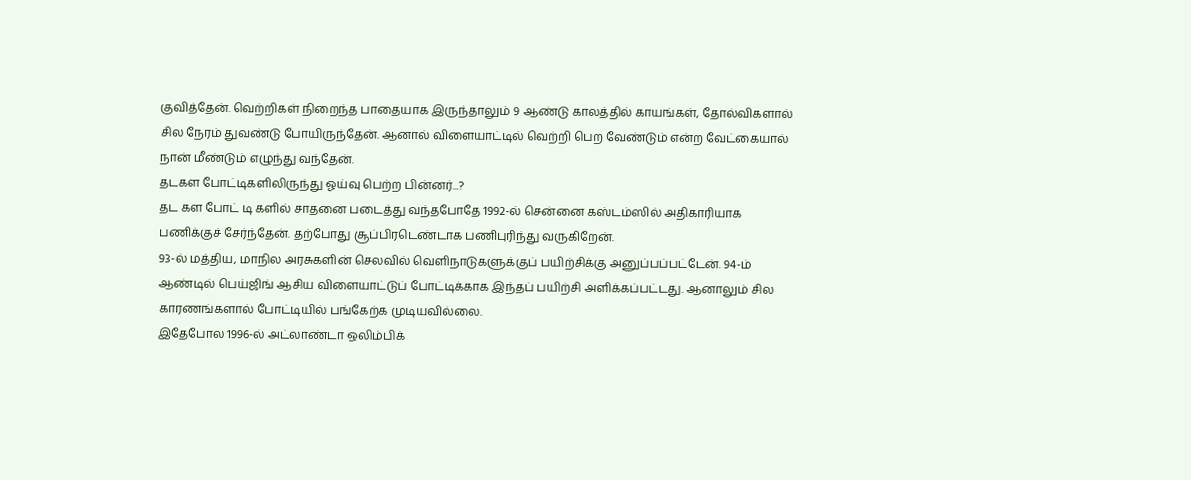குவித்தேன். வெற்றிகள் நிறைந்த பாதையாக இருந்தாலும் 9 ஆண்டு காலத்தில் காயங்கள், தோல்விகளால் சில நேரம் துவண்டு போயிருந்தேன். ஆனால் விளையாட்டில் வெற்றி பெற வேண்டும் என்ற வேட்கையால் நான் மீண்டும் எழுந்து வந்தேன்.
தடகள போட்டிகளிலிருந்து ஓய்வு பெற்ற பின்னர்...?
தட கள போட் டி களில் சாதனை படைத்து வந்தபோதே 1992-ல் சென்னை கஸ்டம்ஸில் அதிகாரியாக பணிக்குச் சேர்ந்தேன். தற்போது சூப்பிரடெண்டாக பணிபுரிந்து வருகிறேன்.
93-ல் மத்திய, மாநில அரசுகளின் செலவில் வெளிநாடுகளுக்குப் பயிற்சிக்கு அனுப்பப்பட்டேன். 94-ம் ஆண்டில் பெய்ஜிங் ஆசிய விளையாட்டுப் போட்டிக்காக இந்தப் பயிற்சி அளிக்கப்பட்டது. ஆனாலும் சில காரணங்களால் போட்டியில் பங்கேற்க முடியவில்லை.
இதேபோல 1996-ல் அட்லாண்டா ஒலிம்பிக்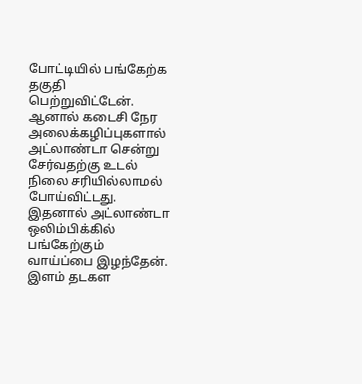போட்டியில் பங்கேற்க தகுதி பெற்றுவிட்டேன். ஆனால் கடைசி நேர அலைக்கழிப்புகளால் அட்லாண்டா சென்று சேர்வதற்கு உடல் நிலை சரியில்லாமல் போய்விட்டது. இதனால் அட்லாண்டா ஒலிம்பிக்கில் பங்கேற்கும் வாய்ப்பை இழந்தேன்.
இளம் தடகள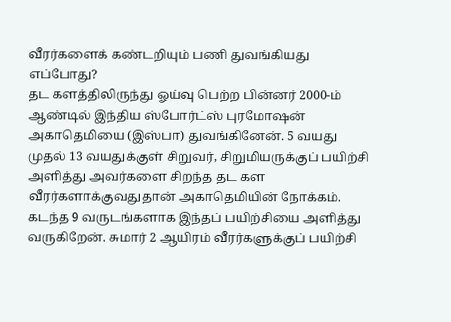வீரர்களைக் கண்டறியும் பணி துவங்கியது எப்போது?
தட களத்திலிருந்து ஓய்வு பெற்ற பின்னர் 2000-ம் ஆண்டில் இந்திய ஸ்போர்ட்ஸ் புரமோஷன் அகாதெமியை (இஸ்பா) துவங்கினேன். 5 வயது முதல் 13 வயதுக்குள் சிறுவர், சிறுமியருக்குப் பயிற்சி அளித்து அவர்களை சிறந்த தட கள வீரர்களாக்குவதுதான் அகாதெமியின் நோக்கம்.
கடந்த 9 வருடங்களாக இந்தப் பயிற்சியை அளித்து வருகிறேன். சுமார் 2 ஆயிரம் வீரர்களுக்குப் பயிற்சி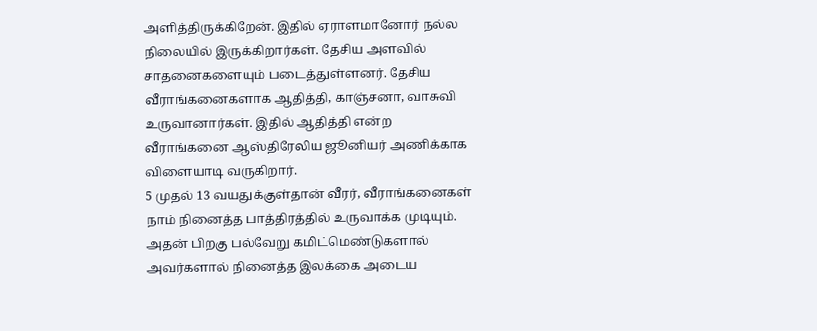அளித்திருக்கிறேன். இதில் ஏராளமானோர் நல்ல நிலையில் இருக்கிறார்கள். தேசிய அளவில் சாதனைகளையும் படைத்துள்ளனர். தேசிய வீராங்கனைகளாக ஆதித்தி, காஞ்சனா, வாசுவி உருவானார்கள். இதில் ஆதித்தி என்ற வீராங்கனை ஆஸ்திரேலிய ஜூனியர் அணிக்காக விளையாடி வருகிறார்.
5 முதல் 13 வயதுக்குள்தான் வீரர், வீராங்கனைகள் நாம் நினைத்த பாத்திரத்தில் உருவாக்க முடியும். அதன் பிறகு பல்வேறு கமிட்மெண்டுகளால் அவர்களால் நினைத்த இலக்கை அடைய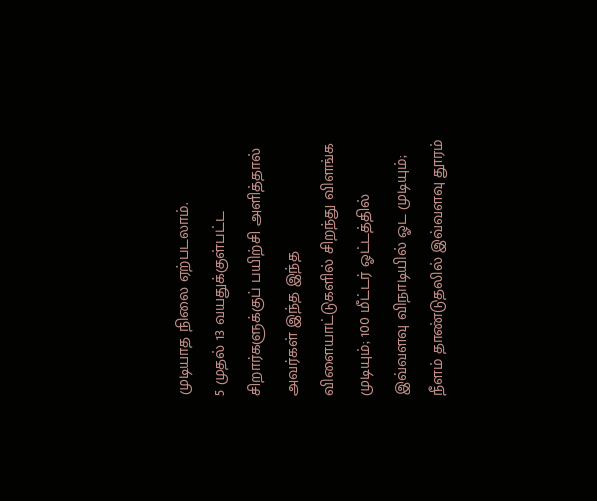முடியாத நிலை ஏற்படலாம்.
5 முதல் 13 வயதுக்குள்பட்ட சிறார்களுக்குப் பயிற்சி அளித்தால் அவர்கள் இந்த இந்த விளையாட்டுகளில் சிறந்து விளங்க முடியும்; 100 மீட்டர் ஓட்டத்தில் இவ்வளவு விநாடியில் ஓட முடியும்; நீளம் தாண்டுதலில் இவ்வளவு தூரம்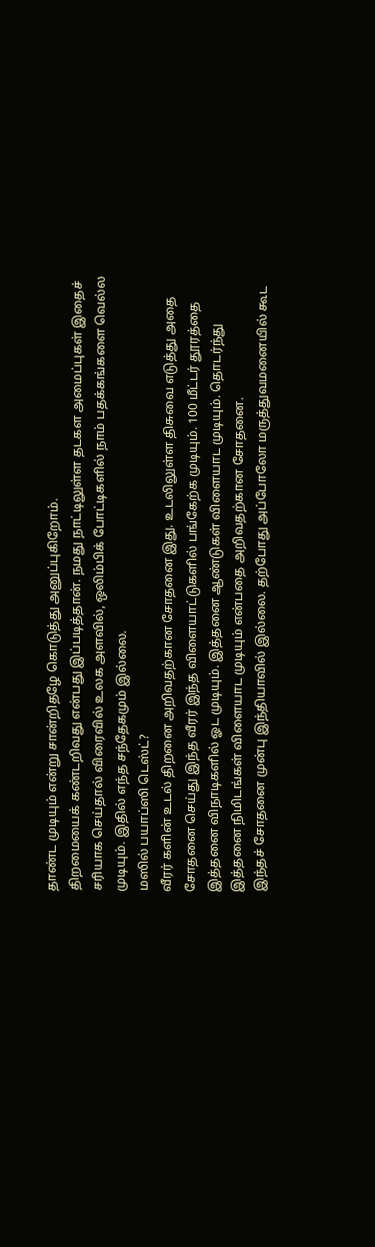தாண்ட முடியும் என்று சான்றிதழே கொடுத்து அனுப்புகிறோம்.
திறமையைக் கண்டறிவது என்பது இப்படித்தான். நமது நாட்டிலுள்ள தடகள அமைப்புகள் இதைச் சரியாக செய்தால் விரைவில் உலக அளவில், ஒலிம்பிக் போட்டிகளில் நாம் பதக்கங்களை வெல்ல முடியும். இதில் எந்த சந்தேகமும் இல்லை.
மஸில் பயாப்ஸி டெஸ்ட்?
வீரர் களின் உடல் திறனை அறிவதற்கான சோதனை இது. உடலிலுள்ள திசுவை எடுத்து அதை சோதனை செய்து இந்த வீரர் இந்த விளையாட்டுகளில் பங்கேற்க முடியும். 100 மீட்டர் தூரத்தை இத்தனை விநாடிகளில் ஓட முடியும். இத்தனை ஆண்டுகள் விளையாட முடியும். தொடர்ந்து இத்தனை நிமிடங்கள் விளையாட முடியும் என்பதை அறிவதற்கான சோதனை.
இந்தச் சோதனை முன்பு இந்தியாவில் இல்லை. தற்போது அப்போலோ மருத்துவமனையில் கூட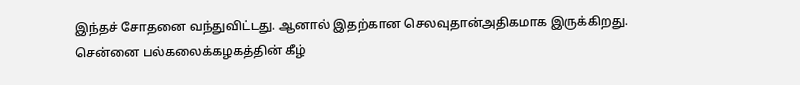இந்தச் சோதனை வந்துவிட்டது. ஆனால் இதற்கான செலவுதான்அதிகமாக இருக்கிறது.
சென்னை பல்கலைக்கழகத்தின் கீழ்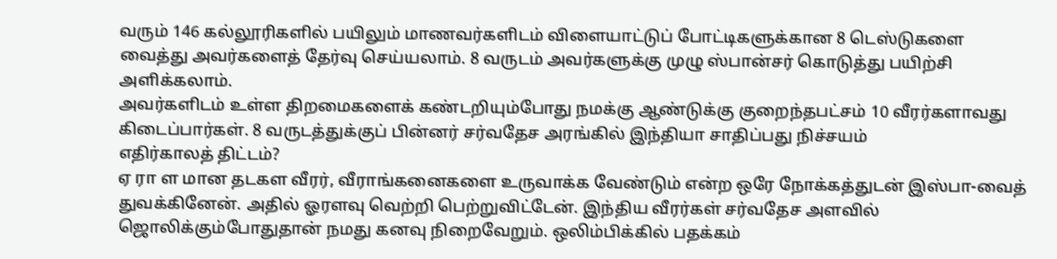வரும் 146 கல்லூரிகளில் பயிலும் மாணவர்களிடம் விளையாட்டுப் போட்டிகளுக்கான 8 டெஸ்டுகளை வைத்து அவர்களைத் தேர்வு செய்யலாம். 8 வருடம் அவர்களுக்கு முழு ஸ்பான்சர் கொடுத்து பயிற்சி அளிக்கலாம்.
அவர்களிடம் உள்ள திறமைகளைக் கண்டறியும்போது நமக்கு ஆண்டுக்கு குறைந்தபட்சம் 10 வீரர்களாவது கிடைப்பார்கள். 8 வருடத்துக்குப் பின்னர் சர்வதேச அரங்கில் இந்தியா சாதிப்பது நிச்சயம்
எதிர்காலத் திட்டம்?
ஏ ரா ள மான தடகள வீரர், வீராங்கனைகளை உருவாக்க வேண்டும் என்ற ஒரே நோக்கத்துடன் இஸ்பா-வைத் துவக்கினேன். அதில் ஓரளவு வெற்றி பெற்றுவிட்டேன். இந்திய வீரர்கள் சர்வதேச அளவில் ஜொலிக்கும்போதுதான் நமது கனவு நிறைவேறும். ஒலிம்பிக்கில் பதக்கம்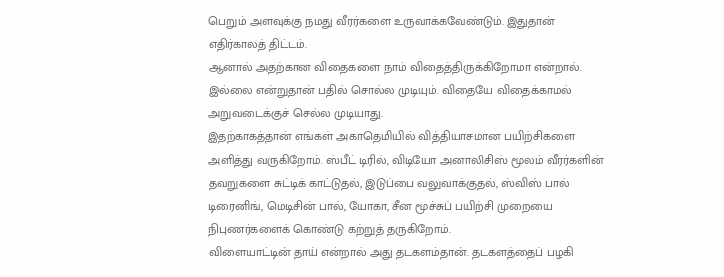பெறும் அளவுக்கு நமது வீரர்களை உருவாக்கவேண்டும். இதுதான் எதிர்காலத் திட்டம்.
ஆனால் அதற்கான விதைகளை நாம் விதைத்திருக்கிறோமா என்றால். இல்லை என்றுதான் பதில் சொல்ல முடியும். விதையே விதைக்காமல் அறுவடைக்குச் செல்ல முடியாது.
இதற்காகத்தான் எங்கள் அகாதெமியில் வித்தியாசமான பயிற்சிகளை அளித்து வருகிறோம். ஸ்பீட் டிரில், விடியோ அனாலிசிஸ் மூலம் வீரர்களின் தவறுகளை சுட்டிக் காட்டுதல், இடுப்பை வலுவாக்குதல், ஸ்விஸ் பால் டிரைனிங், மெடிசின் பால், யோகா, சீன மூச்சுப் பயிற்சி முறையை நிபுணர்களைக் கொண்டு கற்றுத் தருகிறோம்.
விளையாட்டின் தாய் என்றால் அது தடகளம்தான். தடகளத்தைப் பழகி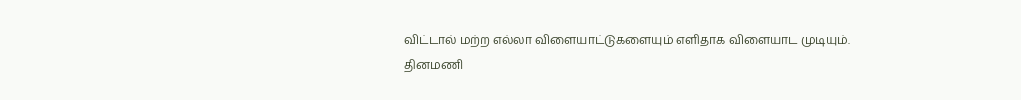விட்டால் மற்ற எல்லா விளையாட்டுகளையும் எளிதாக விளையாட முடியும்.
தினமணி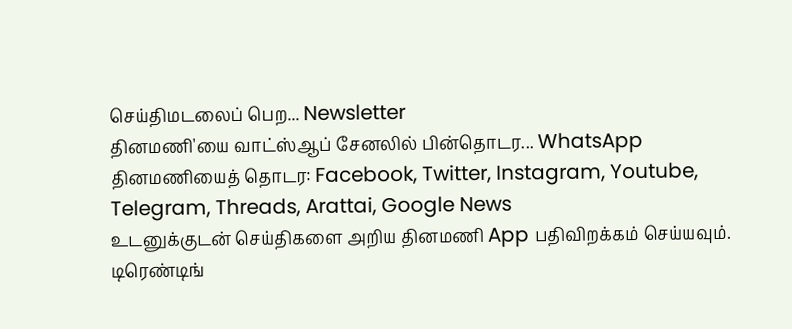செய்திமடலைப் பெற... Newsletter
தினமணி'யை வாட்ஸ்ஆப் சேனலில் பின்தொடர... WhatsApp
தினமணியைத் தொடர: Facebook, Twitter, Instagram, Youtube, Telegram, Threads, Arattai, Google News
உடனுக்குடன் செய்திகளை அறிய தினமணி App பதிவிறக்கம் செய்யவும்.
டிரெண்டிங்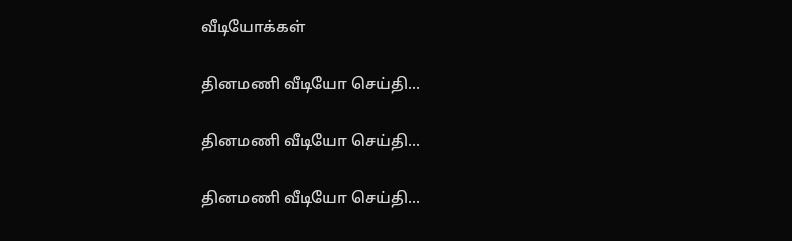வீடியோக்கள்

தினமணி வீடியோ செய்தி...

தினமணி வீடியோ செய்தி...

தினமணி வீடியோ செய்தி...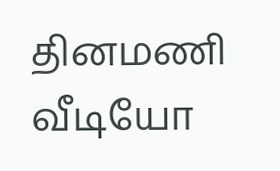தினமணி வீடியோ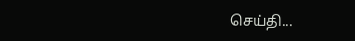செய்தி...